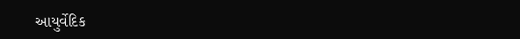આયુર્વેદિક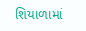શિયાળામાં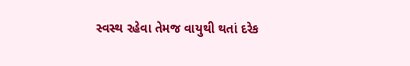સ્વસ્થ રહેવા તેમજ વાયુથી થતાં દરેક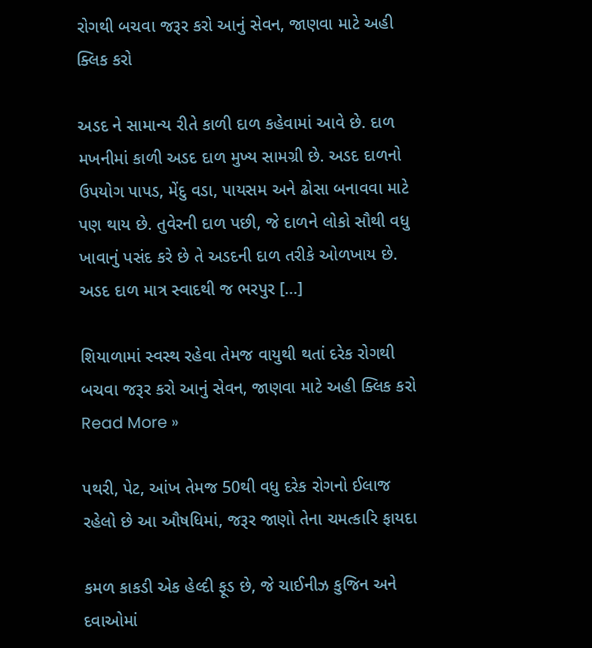રોગથી બચવા જરૂર કરો આનું સેવન, જાણવા માટે અહી ક્લિક કરો

અડદ ને સામાન્ય રીતે કાળી દાળ કહેવામાં આવે છે. દાળ મખનીમાં કાળી અડદ દાળ મુખ્ય સામગ્રી છે. અડદ દાળનો ઉપયોગ પાપડ, મેંદુ વડા, પાયસમ અને ઢોસા બનાવવા માટે પણ થાય છે. તુવેરની દાળ પછી, જે દાળને લોકો સૌથી વધુ ખાવાનું પસંદ કરે છે તે અડદની દાળ તરીકે ઓળખાય છે. અડદ દાળ માત્ર સ્વાદથી જ ભરપુર […]

શિયાળામાં સ્વસ્થ રહેવા તેમજ વાયુથી થતાં દરેક રોગથી બચવા જરૂર કરો આનું સેવન, જાણવા માટે અહી ક્લિક કરો Read More »

પથરી, પેટ, આંખ તેમજ 50થી વધુ દરેક રોગનો ઈલાજ રહેલો છે આ ઔષધિમાં, જરૂર જાણો તેના ચમત્કારિ ફાયદા

કમળ કાકડી એક હેલ્દી ફૂડ છે, જે ચાઈનીઝ કુજિન અને દવાઓમાં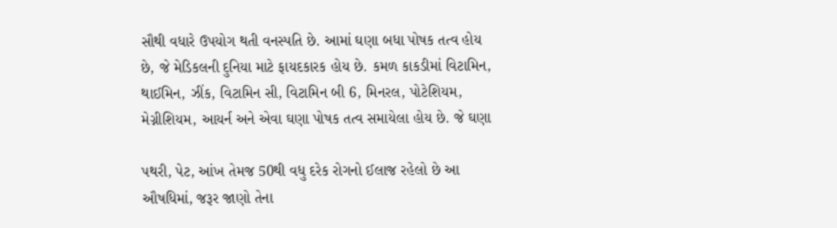સૌથી વધારે ઉપયોગ થતી વનસ્પતિ છે. આમાં ઘણા બધા પોષક તત્વ હોય છે, જે મેડિકલની દુનિયા માટે ફાયદકારક હોય છે. કમળ કાકડીમાં વિટામિન, થાઈમિન, ઝીંક, વિટામિન સી, વિટામિન બી 6, મિનરલ, પોટેશિયમ, મેગ્નીશિયમ, આયર્ન અને એવા ઘણા પોષક તત્વ સમાયેલા હોય છે. જે ઘણા

પથરી, પેટ, આંખ તેમજ 50થી વધુ દરેક રોગનો ઈલાજ રહેલો છે આ ઔષધિમાં, જરૂર જાણો તેના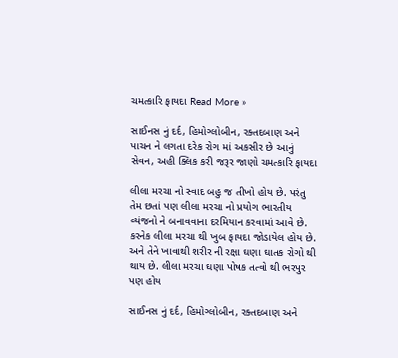ચમત્કારિ ફાયદા Read More »

સાઈનસ નું દર્દ, હિમોગ્લોબીન, રક્તદબાણ અને પાચન ને લગતા દરેક રોગ માં અકસીર છે આનું સેવન, અહી ક્લિક કરી જરૂર જાણો ચમત્કારિ ફાયદા

લીલા મરચા નો સ્વાદ બહુ જ તીખો હોય છે. પરંતુ તેમ છતાં પણ લીલા મરચા નો પ્રયોગ ભારતીય વ્યંજનો ને બનાવવાના દરમિયાન કરવામાં આવે છે. કરનેક લીલા મરચા થી ખુબ ફાયદા જોડાયેલ હોય છે.  અને તેને ખાવાથી શરીર ની રક્ષા ઘણા ઘાતક રોગો થી થાય છે. લીલા મરચા ઘણા પોષક તત્વો થી ભરપુર પણ હોય

સાઈનસ નું દર્દ, હિમોગ્લોબીન, રક્તદબાણ અને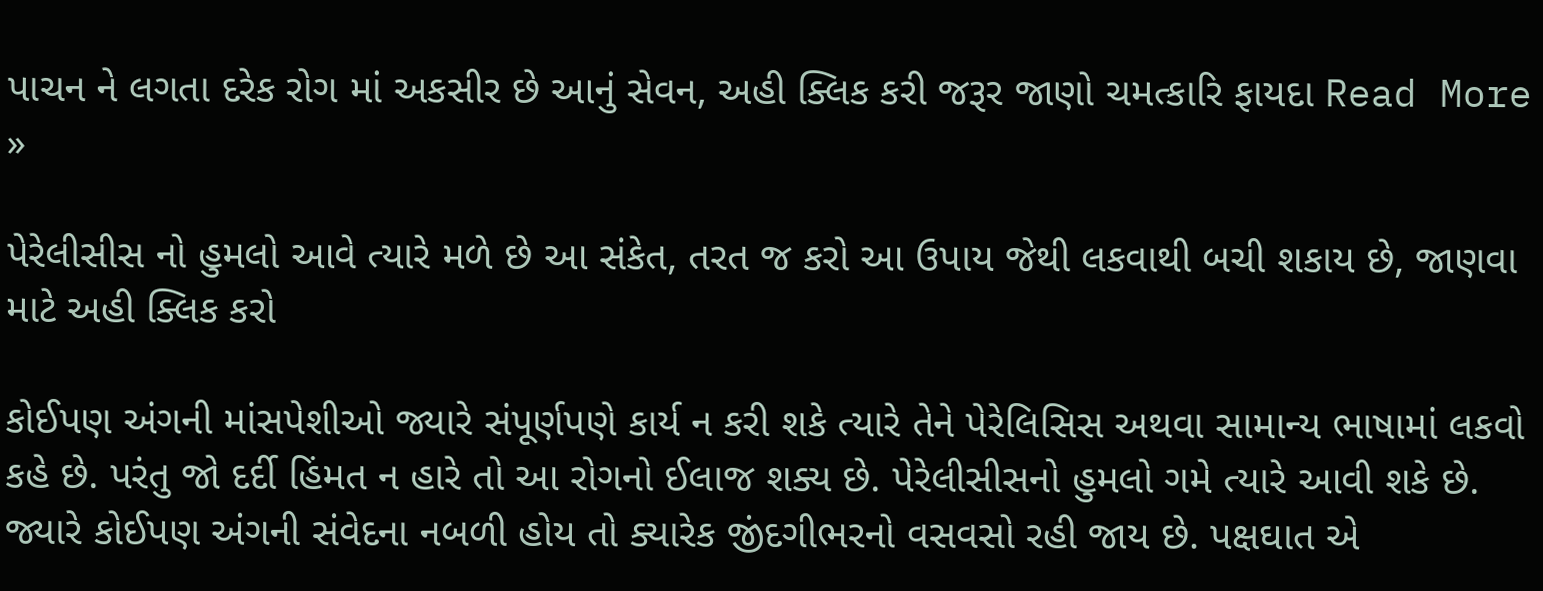પાચન ને લગતા દરેક રોગ માં અકસીર છે આનું સેવન, અહી ક્લિક કરી જરૂર જાણો ચમત્કારિ ફાયદા Read More »

પેરેલીસીસ નો હુમલો આવે ત્યારે મળે છે આ સંકેત, તરત જ કરો આ ઉપાય જેથી લકવાથી બચી શકાય છે, જાણવા માટે અહી ક્લિક કરો

કોઈપણ અંગની માંસપેશીઓ જ્યારે સંપૂર્ણપણે કાર્ય ન કરી શકે ત્યારે તેને પેરેલિસિસ અથવા સામાન્ય ભાષામાં લકવો કહે છે. પરંતુ જો દર્દી હિંમત ન હારે તો આ રોગનો ઈલાજ શક્ય છે. પેરેલીસીસનો હુમલો ગમે ત્યારે આવી શકે છે. જ્યારે કોઈપણ અંગની સંવેદના નબળી હોય તો ક્યારેક જીંદગીભરનો વસવસો રહી જાય છે. પક્ષઘાત એ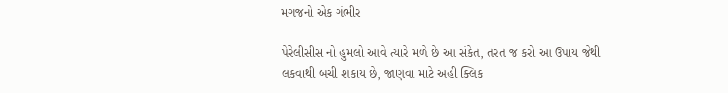મગજનો એક ગંભીર

પેરેલીસીસ નો હુમલો આવે ત્યારે મળે છે આ સંકેત, તરત જ કરો આ ઉપાય જેથી લકવાથી બચી શકાય છે, જાણવા માટે અહી ક્લિક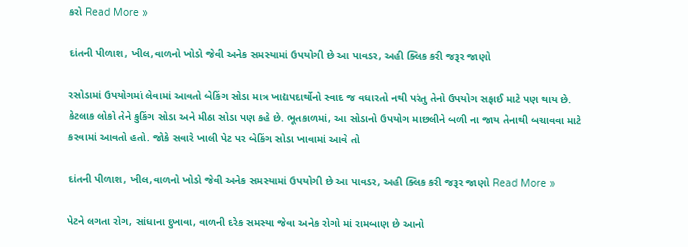કરો Read More »

દાંતની પીળાશ, ખીલ,વાળનો ખોડો જેવી અનેક સમસ્યામાં ઉપયોગી છે આ પાવડર, અહી ક્લિક કરી જરૂર જાણો

રસોડામાં ઉપયોગમાં લેવામાં આવતો બેકિંગ સોડા માત્ર ખાદ્યપદાર્થોનો સ્વાદ જ વધારતો નથી પરંતુ તેનો ઉપયોગ સફાઈ માટે પણ થાય છે. કેટલાક લોકો તેને કુકિંગ સોડા અને મીઠા સોડા પણ કહે છે. ભૂતકાળમાં, આ સોડાનો ઉપયોગ માછલીને બળી ના જાય તેનાથી બચાવવા માટે કરવામાં આવતો હતો. જોકે સવારે ખાલી પેટ પર બેકિંગ સોડા ખાવામાં આવે તો

દાંતની પીળાશ, ખીલ,વાળનો ખોડો જેવી અનેક સમસ્યામાં ઉપયોગી છે આ પાવડર, અહી ક્લિક કરી જરૂર જાણો Read More »

પેટને લગતા રોગ, સાંધાના દુખાવા, વાળની દરેક સમસ્યા જેવા અનેક રોગો માં રામબાણ છે આનો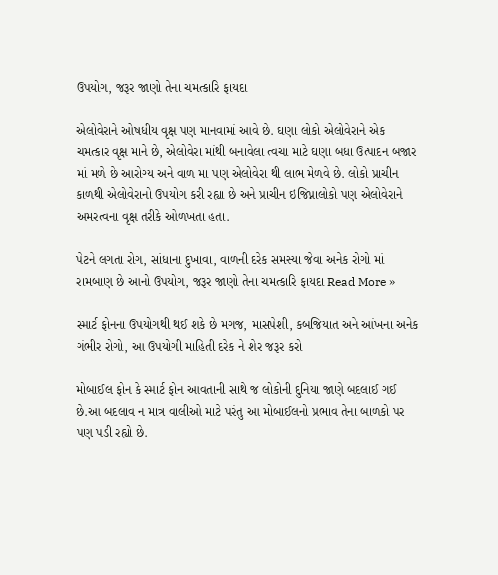ઉપયોગ, જરૂર જાણો તેના ચમત્કારિ ફાયદા

એલોવેરાને ઓષધીય વૃક્ષ પણ માનવામાં આવે છે. ઘણા લોકો એલોવેરાને એક ચમત્કાર વૃક્ષ માને છે, એલોવેરા માંથી બનાવેલા ત્વચા માટે ઘણા બધા ઉત્પાદન બજાર માં મળે છે આરોગ્ય અને વાળ મા પણ એલોવેરા થી લાભ મેળવે છે. લોકો પ્રાચીન કાળથી એલોવેરાનો ઉપયોગ કરી રહ્યા છે અને પ્રાચીન ઇજિપ્નાલોકો પણ એલોવેરાને અમરત્વના વૃક્ષ તરીકે ઓળખતા હતા.

પેટને લગતા રોગ, સાંધાના દુખાવા, વાળની દરેક સમસ્યા જેવા અનેક રોગો માં રામબાણ છે આનો ઉપયોગ, જરૂર જાણો તેના ચમત્કારિ ફાયદા Read More »

સ્માર્ટ ફોનના ઉપયોગથી થઈ શકે છે મગજ, માસપેશી, કબજિયાત અને આંખના અનેક ગંભીર રોગો, આ ઉપયોગી માહિતી દરેક ને શેર જરૂર કરો

મોબાઈલ ફોન કે સ્માર્ટ ફોન આવતાની સાથે જ લોકોની દુનિયા જાણે બદલાઈ ગઈ છે.આ બદલાવ ન માત્ર વાલીઓ માટે પરંતુ આ મોબાઈલનો પ્રભાવ તેના બાળકો પર પણ પડી રહ્યો છે.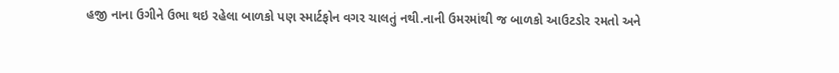હજી નાના ઉગીને ઉભા થઇ રહેલા બાળકો પણ સ્માર્ટફોન વગર ચાલતું નથી.નાની ઉમરમાંથી જ બાળકો આઉટડોર રમતો અને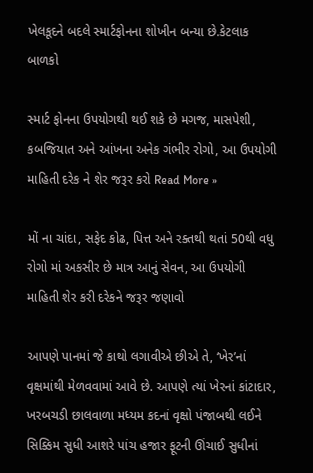ખેલકૂદને બદલે સ્માર્ટફોનના શોખીન બન્યા છે.કેટલાક બાળકો

સ્માર્ટ ફોનના ઉપયોગથી થઈ શકે છે મગજ, માસપેશી, કબજિયાત અને આંખના અનેક ગંભીર રોગો, આ ઉપયોગી માહિતી દરેક ને શેર જરૂર કરો Read More »

મોં ના ચાંદા, સફેદ કોઢ, પિત્ત અને રક્તથી થતાં 50થી વધુ રોગો માં અકસીર છે માત્ર આનું સેવન, આ ઉપયોગી માહિતી શેર કરી દરેકને જરૂર જણાવો

આપણે પાનમાં જે કાથો લગાવીએ છીએ તે, ‘ખેર’નાં વૃક્ષમાંથી મેળવવામાં આવે છે. આપણે ત્યાં ખેરનાં કાંટાદાર, ખરબચડી છાલવાળા મધ્યમ કદનાં વૃક્ષો પંજાબથી લઈને સિક્કિમ સુધી આશરે પાંચ હજાર ફૂટની ઊંચાઈ સુધીનાં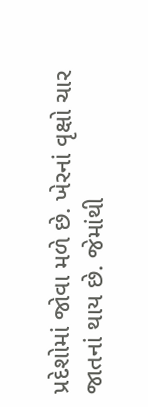પ્રદેશોમાં જોવા મળે છે. ખેરનાં વૃક્ષો ચાર જાતનાં થાય છે. જેમાંથી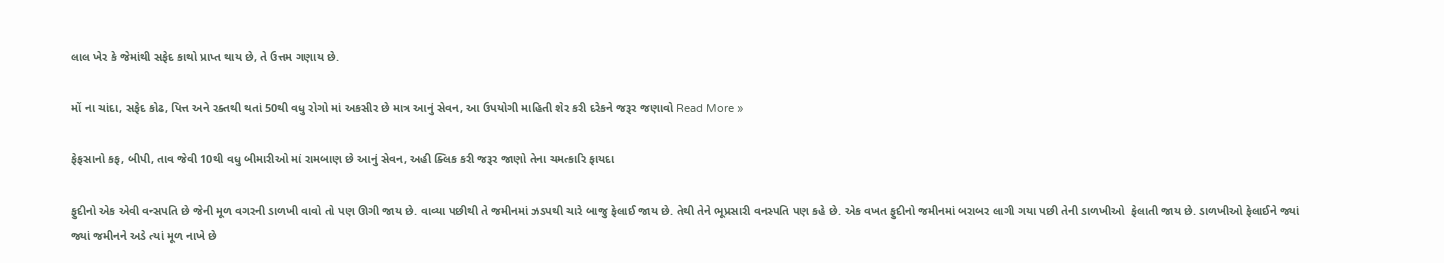લાલ ખેર કે જેમાંથી સફેદ કાથો પ્રાપ્ત થાય છે, તે ઉત્તમ ગણાય છે.

મોં ના ચાંદા, સફેદ કોઢ, પિત્ત અને રક્તથી થતાં 50થી વધુ રોગો માં અકસીર છે માત્ર આનું સેવન, આ ઉપયોગી માહિતી શેર કરી દરેકને જરૂર જણાવો Read More »

ફેફસાનો કફ, બીપી, તાવ જેવી 10થી વધુ બીમારીઓ માં રામબાણ છે આનું સેવન, અહી ક્લિક કરી જરૂર જાણો તેના ચમત્કારિ ફાયદા

ફુદીનો એક એવી વન્સપતિ છે જેની મૂળ વગરની ડાળખી વાવો તો પણ ઊગી જાય છે. વાવ્યા પછીથી તે જમીનમાં ઝડપથી ચારે બાજુ ફેલાઈ જાય છે. તેથી તેને ભૂપ્રસારી વનસ્પતિ પણ કહે છે. એક વખત ફુદીનો જમીનમાં બરાબર લાગી ગયા પછી તેની ડાળખીઓ  ફેલાતી જાય છે. ડાળખીઓ ફેલાઈને જ્યાં જ્યાં જમીનને અડે ત્યાં મૂળ નાખે છે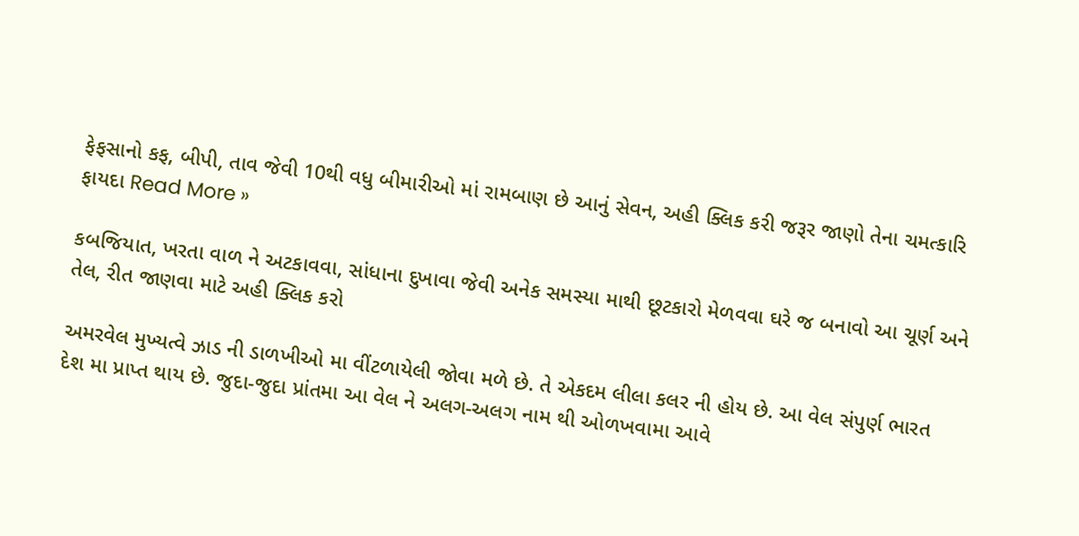ફેફસાનો કફ, બીપી, તાવ જેવી 10થી વધુ બીમારીઓ માં રામબાણ છે આનું સેવન, અહી ક્લિક કરી જરૂર જાણો તેના ચમત્કારિ ફાયદા Read More »

કબજિયાત, ખરતા વાળ ને અટકાવવા, સાંધાના દુખાવા જેવી અનેક સમસ્યા માથી છૂટકારો મેળવવા ઘરે જ બનાવો આ ચૂર્ણ અને તેલ, રીત જાણવા માટે અહી ક્લિક કરો

અમરવેલ મુખ્યત્વે ઝાડ ની ડાળખીઓ મા વીંટળાયેલી જોવા મળે છે. તે એકદમ લીલા કલર ની હોય છે. આ વેલ સંપુર્ણ ભારત દેશ મા પ્રાપ્ત થાય છે. જુદા-જુદા પ્રાંતમા આ વેલ ને અલગ-અલગ નામ થી ઓળખવામા આવે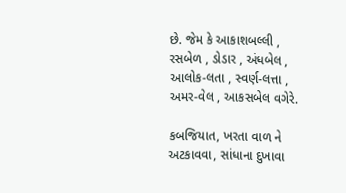છે. જેમ કે આકાશબલ્લી , રસબેળ , ડોડાર , અંધબેલ , આલોક-લતા , સ્વર્ણ-લત્તા , અમર-વેલ , આકસબેલ વગેરે.

કબજિયાત, ખરતા વાળ ને અટકાવવા, સાંધાના દુખાવા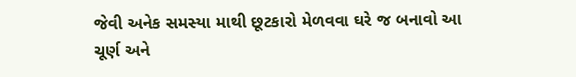જેવી અનેક સમસ્યા માથી છૂટકારો મેળવવા ઘરે જ બનાવો આ ચૂર્ણ અને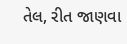તેલ, રીત જાણવા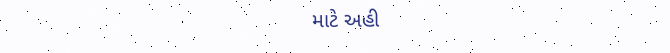માટે અહી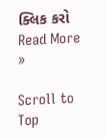ક્લિક કરો Read More »

Scroll to Top